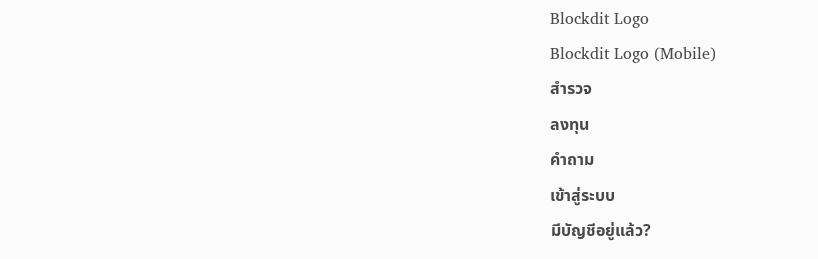Blockdit Logo
Blockdit Logo (Mobile)
สำรวจ
ลงทุน
คำถาม
เข้าสู่ระบบ
มีบัญชีอยู่แล้ว?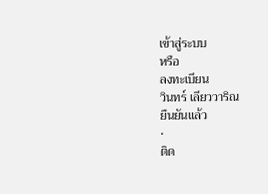เข้าสู่ระบบ
หรือ
ลงทะเบียน
วินทร์ เลียววาริณ
ยืนยันแล้ว
•
ติด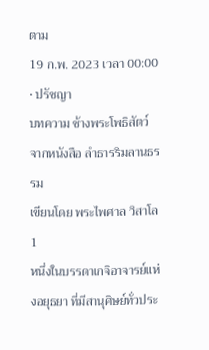ตาม
19 ก.พ. 2023 เวลา 00:00 • ปรัชญา
บทความ ช้างพระโพธิสัตว์
จากหนังสือ ลำธารริมลานธรรม
เขียนโดย พระไพศาล วิสาโล
1
หนึ่งในบรรดาเกจิอาจารย์แห่งอยุธยา ที่มีสานุศิษย์ทั่วประ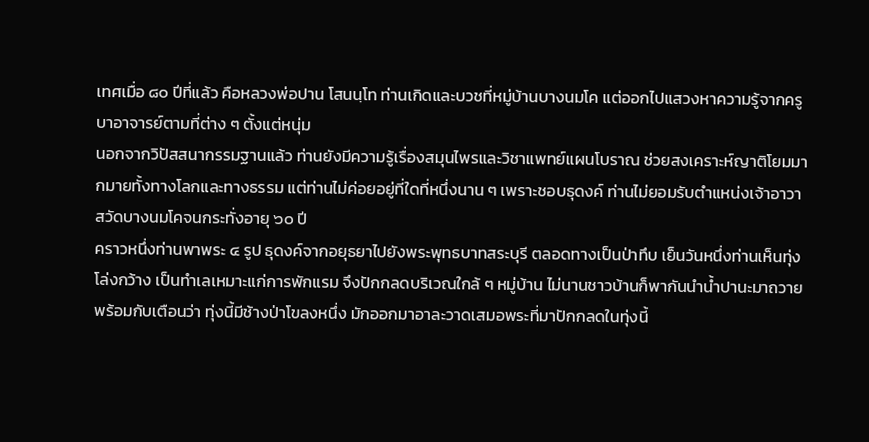เทศเมื่อ ๘๐ ปีที่แล้ว คือหลวงพ่อปาน โสนนฺโท ท่านเกิดและบวชที่หมู่บ้านบางนมโค แต่ออกไปแสวงหาความรู้จากครูบาอาจารย์ตามที่ต่าง ๆ ตั้งแต่หนุ่ม
นอกจากวิปัสสนากรรมฐานแล้ว ท่านยังมีความรู้เรื่องสมุนไพรและวิชาแพทย์แผนโบราณ ช่วยสงเคราะห์ญาติโยมมากมายทั้งทางโลกและทางธรรม แต่ท่านไม่ค่อยอยู่ที่ใดที่หนึ่งนาน ๆ เพราะชอบธุดงค์ ท่านไม่ยอมรับตำแหน่งเจ้าอาวาสวัดบางนมโคจนกระทั่งอายุ ๖๐ ปี
คราวหนึ่งท่านพาพระ ๔ รูป ธุดงค์จากอยุธยาไปยังพระพุทธบาทสระบุรี ตลอดทางเป็นป่าทึบ เย็นวันหนึ่งท่านเห็นทุ่งโล่งกว้าง เป็นทำเลเหมาะแก่การพักแรม จึงปักกลดบริเวณใกล้ ๆ หมู่บ้าน ไม่นานชาวบ้านก็พากันนำน้ำปานะมาถวาย พร้อมกับเตือนว่า ทุ่งนี้มีช้างป่าโขลงหนึ่ง มักออกมาอาละวาดเสมอพระที่มาปักกลดในทุ่งนี้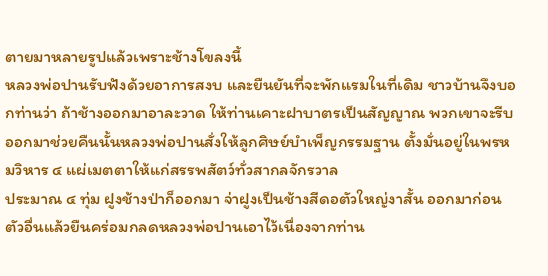ตายมาหลายรูปแล้วเพราะช้างโขลงนี้
หลวงพ่อปานรับฟังด้วยอาการสงบ และยืนยันที่จะพักแรมในที่เดิม ชาวบ้านจึงบอกท่านว่า ถ้าช้างออกมาอาละวาด ให้ท่านเคาะฝาบาตรเป็นสัญญาณ พวกเขาจะรีบออกมาช่วยคืนนั้นหลวงพ่อปานสั่งให้ลูกศิษย์บำเพ็ญกรรมฐาน ตั้งมั่นอยู่ในพรหมวิหาร ๔ แผ่เมตตาให้แก่สรรพสัตว์ทั่วสากลจักรวาล
ประมาณ ๔ ทุ่ม ฝูงช้างป่าก็ออกมา จ่าฝูงเป็นช้างสีดอตัวใหญ่งาสั้น ออกมาก่อนตัวอื่นแล้วยืนคร่อมกลดหลวงพ่อปานเอาไว้เนื่องจากท่าน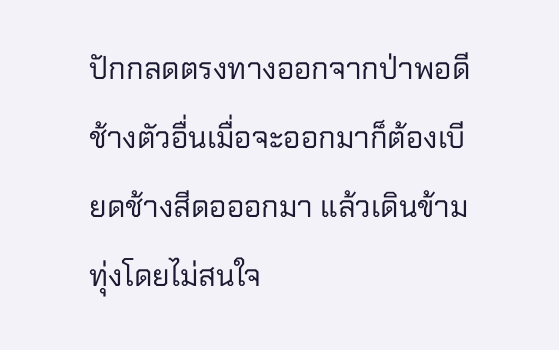ปักกลดตรงทางออกจากป่าพอดี ช้างตัวอื่นเมื่อจะออกมาก็ต้องเบียดช้างสีดอออกมา แล้วเดินข้ามทุ่งโดยไม่สนใจ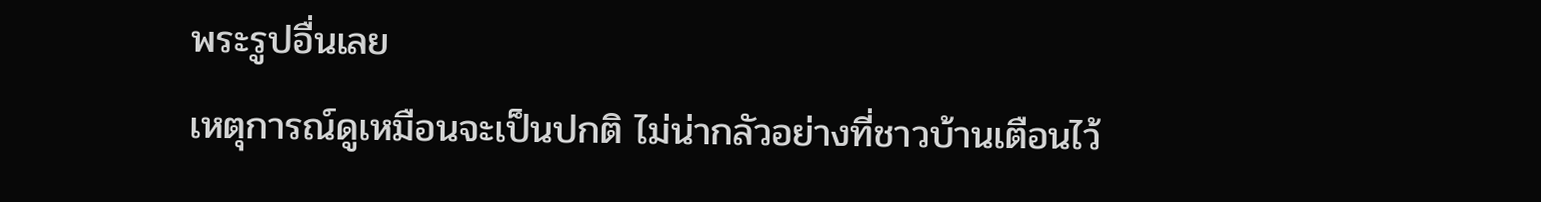พระรูปอื่นเลย
เหตุการณ์ดูเหมือนจะเป็นปกติ ไม่น่ากลัวอย่างที่ชาวบ้านเตือนไว้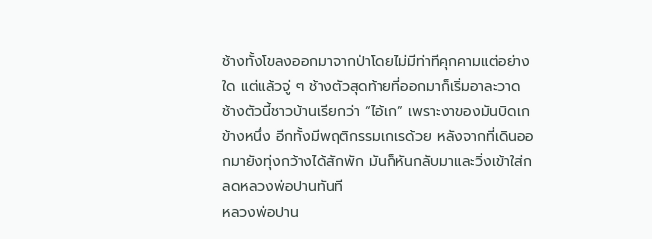ช้างทั้งโขลงออกมาจากป่าโดยไม่มีท่าทีคุกคามแต่อย่างใด แต่แล้วจู่ ๆ ช้างตัวสุดท้ายที่ออกมาก็เริ่มอาละวาด ช้างตัวนี้ชาวบ้านเรียกว่า “ไอ้เก” เพราะงาของมันบิดเกข้างหนึ่ง อีกทั้งมีพฤติกรรมเกเรด้วย หลังจากที่เดินออกมายังทุ่งกว้างได้สักพัก มันก็หันกลับมาและวิ่งเข้าใส่กลดหลวงพ่อปานทันที
หลวงพ่อปาน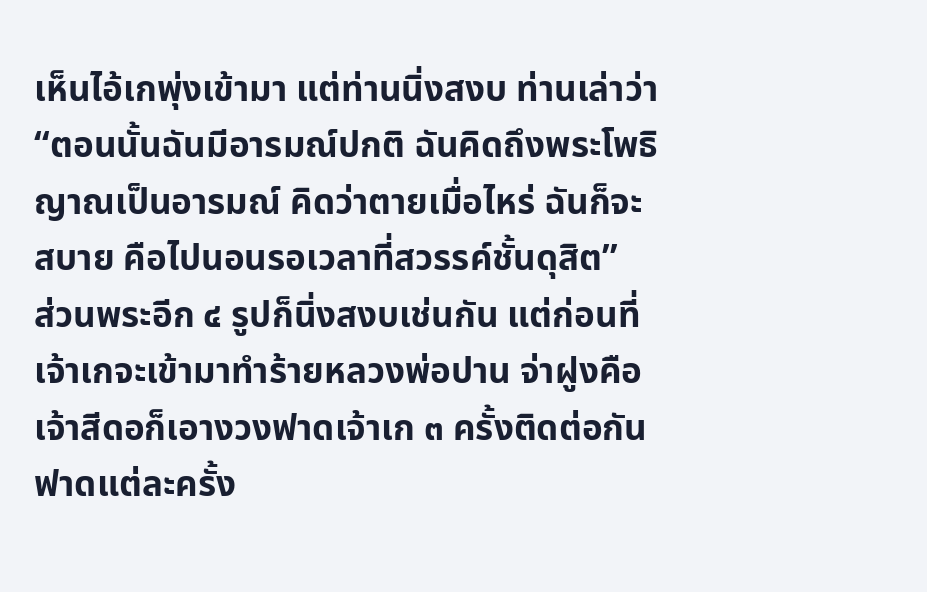เห็นไอ้เกพุ่งเข้ามา แต่ท่านนิ่งสงบ ท่านเล่าว่า “ตอนนั้นฉันมีอารมณ์ปกติ ฉันคิดถึงพระโพธิญาณเป็นอารมณ์ คิดว่าตายเมื่อไหร่ ฉันก็จะสบาย คือไปนอนรอเวลาที่สวรรค์ชั้นดุสิต”
ส่วนพระอีก ๔ รูปก็นิ่งสงบเช่นกัน แต่ก่อนที่เจ้าเกจะเข้ามาทำร้ายหลวงพ่อปาน จ่าฝูงคือเจ้าสีดอก็เอางวงฟาดเจ้าเก ๓ ครั้งติดต่อกัน ฟาดแต่ละครั้ง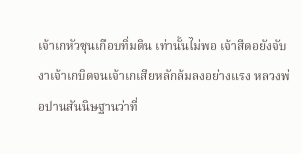เจ้าเกหัวซุนเกือบทิ่มดิน เท่านั้นไม่พอ เจ้าสีดอยังจับงาเจ้าเกบิดจนเจ้าเกเสียหลักล้มลงอย่างแรง หลวงพ่อปานสันนิษฐานว่าที่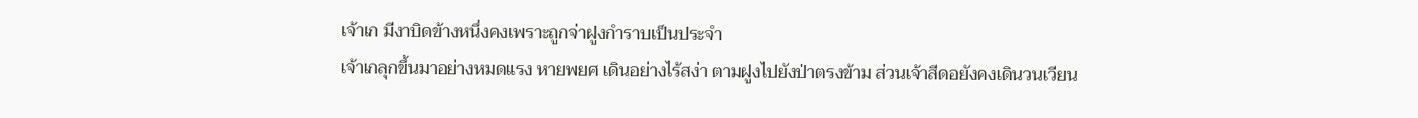เจ้าเก มีงาบิดข้างหนึ่งคงเพราะถูกจ่าฝูงกำราบเป็นประจำ
เจ้าเกลุกขึ้นมาอย่างหมดแรง หายพยศ เดินอย่างไร้สง่า ตามฝูงไปยังป่าตรงข้าม ส่วนเจ้าสีดอยังคงเดินวนเวียน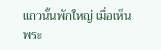แถวนั้นพักใหญ่ เมื่อเห็นพระ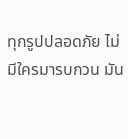ทุกรูปปลอดภัย ไม่มีใครมารบกวน มัน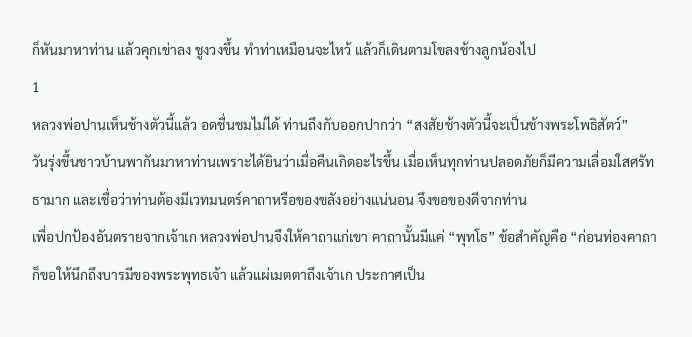ก็หันมาหาท่าน แล้วคุกเข่าลง ชูงวงขึ้น ทำท่าเหมือนจะไหว้ แล้วก็เดินตามโขลงช้างลูกน้องไป
1
หลวงพ่อปานเห็นช้างตัวนี้แล้ว อดชื่นชมไม่ได้ ท่านถึงกับออกปากว่า “สงสัยช้างตัวนี้จะเป็นช้างพระโพธิสัตว์”
วันรุ่งขึ้นชาวบ้านพากันมาหาท่านเพราะได้ยินว่าเมื่อคืนเกิดอะไรขึ้น เมื่อเห็นทุกท่านปลอดภัยก็มีความเลื่อมใสศรัทธามาก และเชื่อว่าท่านต้องมีเวทมนตร์คาถาหรือของขลังอย่างแน่นอน จึงขอของดีจากท่าน
เพื่อปกป้องอันตรายจากเจ้าเก หลวงพ่อปานจึงให้คาถาแก่เขา คาถานั้นมีแค่ “พุทโธ” ข้อสำคัญคือ “ก่อนท่องคาถา ก็ขอให้นึกถึงบารมีของพระพุทธเจ้า แล้วแผ่เมตตาถึงเจ้าเก ประกาศเป็น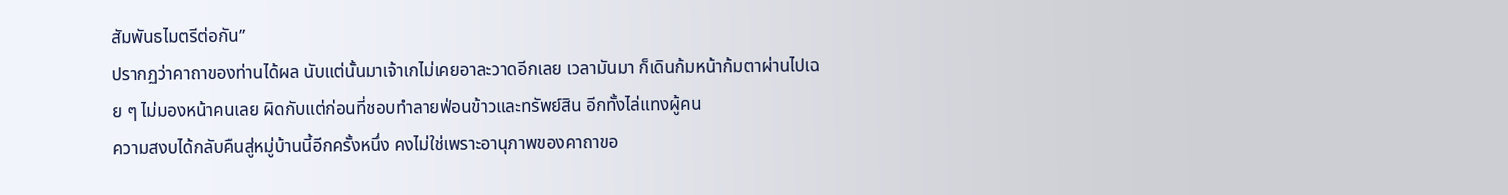สัมพันธไมตรีต่อกัน”
ปรากฏว่าคาถาของท่านได้ผล นับแต่นั้นมาเจ้าเกไม่เคยอาละวาดอีกเลย เวลามันมา ก็เดินก้มหน้าก้มตาผ่านไปเฉย ๆ ไม่มองหน้าคนเลย ผิดกับแต่ก่อนที่ชอบทำลายฟ่อนข้าวและทรัพย์สิน อีกทั้งไล่แทงผู้คน
ความสงบได้กลับคืนสู่หมู่บ้านนี้อีกครั้งหนึ่ง คงไม่ใช่เพราะอานุภาพของคาถาขอ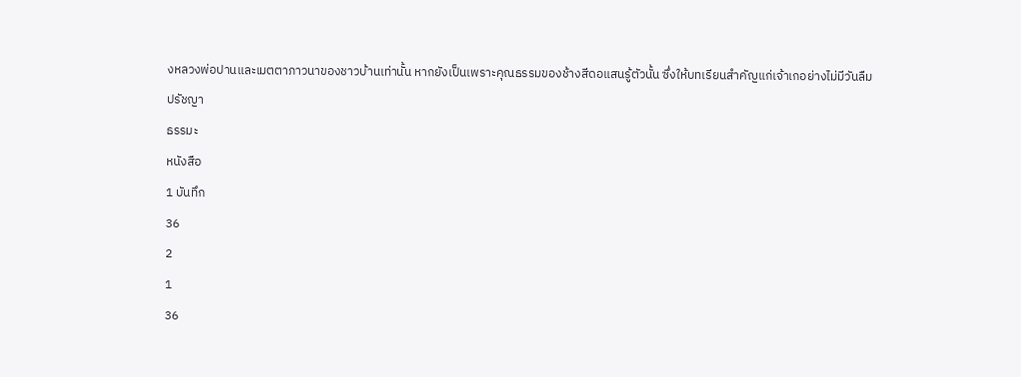งหลวงพ่อปานและเมตตาภาวนาของชาวบ้านเท่านั้น หากยังเป็นเพราะคุณธรรมของช้างสีดอแสนรู้ตัวนั้น ซึ่งให้บทเรียนสำคัญแก่เจ้าเกอย่างไม่มีวันลืม
ปรัชญา
ธรรมะ
หนังสือ
1 บันทึก
36
2
1
36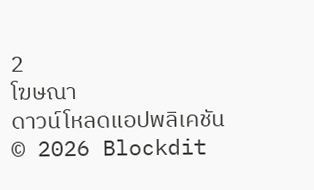2
โฆษณา
ดาวน์โหลดแอปพลิเคชัน
© 2026 Blockdit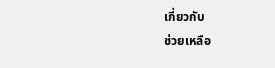เกี่ยวกับ
ช่วยเหลือ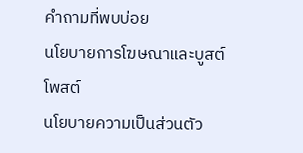คำถามที่พบบ่อย
นโยบายการโฆษณาและบูสต์โพสต์
นโยบายความเป็นส่วนตัว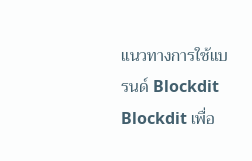แนวทางการใช้แบรนด์ Blockdit
Blockdit เพื่อ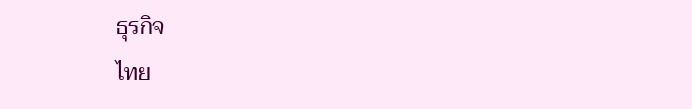ธุรกิจ
ไทย